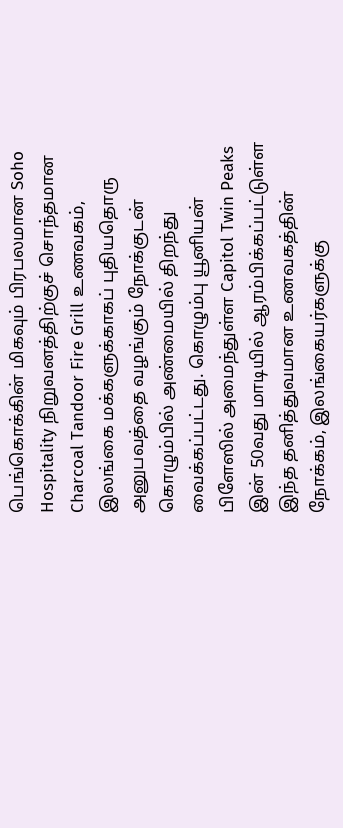பெங்கொக்கின் மிகவும் பிரபலமான Soho Hospitality நிறுவனத்திற்குச் சொந்தமான Charcoal Tandoor Fire Grill உணவகம், இலங்கை மக்களுக்காகப் புதியதொரு அனுபவத்தை வழங்கும் நோக்குடன் கொழும்பில் அண்மையில் திறந்து வைக்கப்பட்டது. கொழும்பு யூனியன் பிளேஸில் அமைந்துள்ள Capitol Twin Peaks இன் 50வது மாடியில் ஆரம்பிக்கப்பட்டுள்ள இந்த தனித்துவமான உணவகத்தின் நோக்கம், இலங்கையர்களுக்கு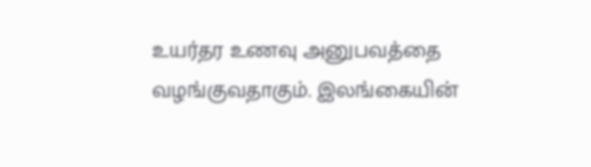உயர்தர உணவு அனுபவத்தை வழங்குவதாகும். இலங்கையின்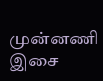முன்னணி இசை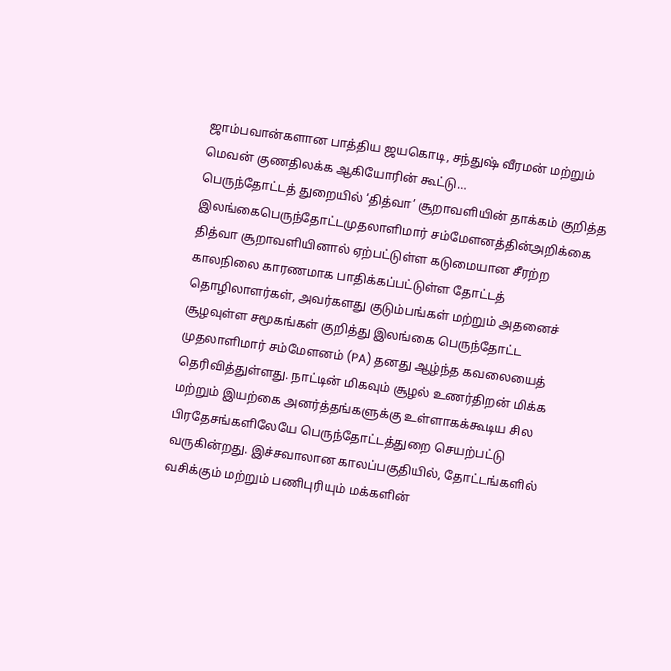ஜாம்பவான்களான பாத்திய ஜயகொடி, சந்துஷ் வீரமன் மற்றும் மெவன் குணதிலக்க ஆகியோரின் கூட்டு…
பெருந்தோட்டத் துறையில் ‘தித்வா’ சூறாவளியின் தாக்கம் குறித்த இலங்கைபெருந்தோட்டமுதலாளிமார் சம்மேளனத்தின்அறிக்கை
தித்வா சூறாவளியினால் ஏற்பட்டுள்ள கடுமையான சீரற்ற காலநிலை காரணமாக பாதிக்கப்பட்டுள்ள தோட்டத் தொழிலாளர்கள், அவர்களது குடும்பங்கள் மற்றும் அதனைச் சூழவுள்ள சமூகங்கள் குறித்து இலங்கை பெருந்தோட்ட முதலாளிமார் சம்மேளனம் (PA) தனது ஆழ்ந்த கவலையைத் தெரிவித்துள்ளது. நாட்டின் மிகவும் சூழல் உணர்திறன் மிக்க மற்றும் இயற்கை அனர்த்தங்களுக்கு உள்ளாகக்கூடிய சில பிரதேசங்களிலேயே பெருந்தோட்டத்துறை செயற்பட்டு வருகின்றது. இச்சவாலான காலப்பகுதியில், தோட்டங்களில் வசிக்கும் மற்றும் பணிபுரியும் மக்களின்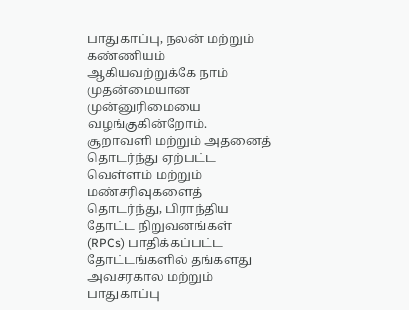பாதுகாப்பு, நலன் மற்றும் கண்ணியம் ஆகியவற்றுக்கே நாம் முதன்மையான முன்னுரிமையை வழங்குகின்றோம்.
சூறாவளி மற்றும் அதனைத் தொடர்ந்து ஏற்பட்ட வெள்ளம் மற்றும் மண்சரிவுகளைத் தொடர்ந்து, பிராந்திய தோட்ட நிறுவனங்கள் (RPCs) பாதிக்கப்பட்ட தோட்டங்களில் தங்களது அவசரகால மற்றும் பாதுகாப்பு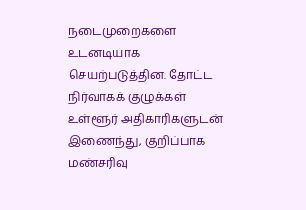நடைமுறைகளை உடனடியாக செயற்படுத்தின. தோட்ட நிர்வாகக் குழுக்கள் உள்ளூர் அதிகாரிகளுடன் இணைந்து, குறிப்பாக மண்சரிவு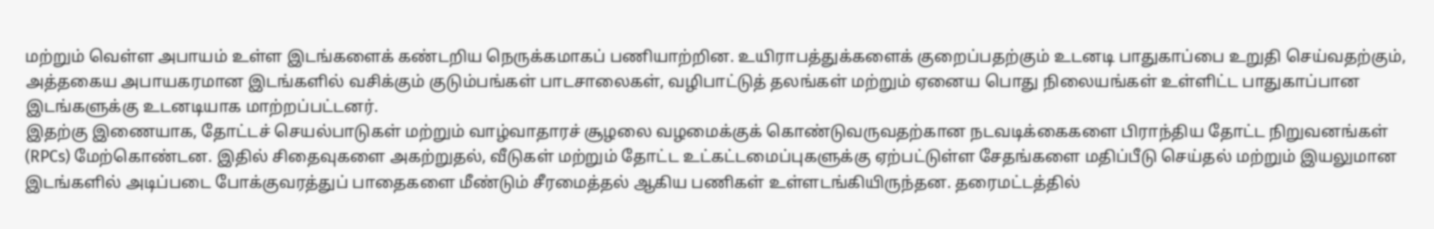மற்றும் வெள்ள அபாயம் உள்ள இடங்களைக் கண்டறிய நெருக்கமாகப் பணியாற்றின. உயிராபத்துக்களைக் குறைப்பதற்கும் உடனடி பாதுகாப்பை உறுதி செய்வதற்கும், அத்தகைய அபாயகரமான இடங்களில் வசிக்கும் குடும்பங்கள் பாடசாலைகள், வழிபாட்டுத் தலங்கள் மற்றும் ஏனைய பொது நிலையங்கள் உள்ளிட்ட பாதுகாப்பான இடங்களுக்கு உடனடியாக மாற்றப்பட்டனர்.
இதற்கு இணையாக, தோட்டச் செயல்பாடுகள் மற்றும் வாழ்வாதாரச் சூழலை வழமைக்குக் கொண்டுவருவதற்கான நடவடிக்கைகளை பிராந்திய தோட்ட நிறுவனங்கள் (RPCs) மேற்கொண்டன. இதில் சிதைவுகளை அகற்றுதல், வீடுகள் மற்றும் தோட்ட உட்கட்டமைப்புகளுக்கு ஏற்பட்டுள்ள சேதங்களை மதிப்பீடு செய்தல் மற்றும் இயலுமான இடங்களில் அடிப்படை போக்குவரத்துப் பாதைகளை மீண்டும் சீரமைத்தல் ஆகிய பணிகள் உள்ளடங்கியிருந்தன. தரைமட்டத்தில்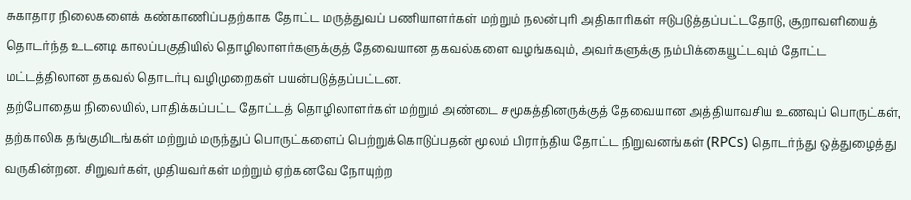சுகாதார நிலைகளைக் கண்காணிப்பதற்காக தோட்ட மருத்துவப் பணியாளர்கள் மற்றும் நலன்புரி அதிகாரிகள் ஈடுபடுத்தப்பட்டதோடு, சூறாவளியைத் தொடர்ந்த உடனடி காலப்பகுதியில் தொழிலாளர்களுக்குத் தேவையான தகவல்களை வழங்கவும், அவர்களுக்கு நம்பிக்கையூட்டவும் தோட்ட மட்டத்திலான தகவல் தொடர்பு வழிமுறைகள் பயன்படுத்தப்பட்டன.
தற்போதைய நிலையில், பாதிக்கப்பட்ட தோட்டத் தொழிலாளர்கள் மற்றும் அண்டை சமூகத்தினருக்குத் தேவையான அத்தியாவசிய உணவுப் பொருட்கள், தற்காலிக தங்குமிடங்கள் மற்றும் மருந்துப் பொருட்களைப் பெற்றுக்கொடுப்பதன் மூலம் பிராந்திய தோட்ட நிறுவனங்கள் (RPCs) தொடர்ந்து ஒத்துழைத்து வருகின்றன. சிறுவர்கள், முதியவர்கள் மற்றும் ஏற்கனவே நோயுற்ற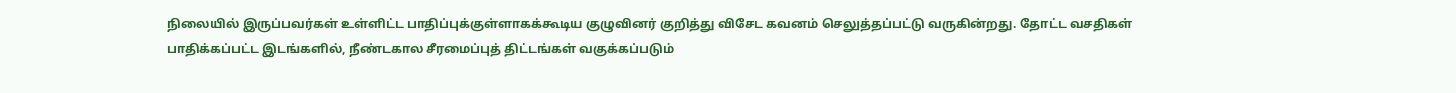நிலையில் இருப்பவர்கள் உள்ளிட்ட பாதிப்புக்குள்ளாகக்கூடிய குழுவினர் குறித்து விசேட கவனம் செலுத்தப்பட்டு வருகின்றது. தோட்ட வசதிகள் பாதிக்கப்பட்ட இடங்களில், நீண்டகால சீரமைப்புத் திட்டங்கள் வகுக்கப்படும்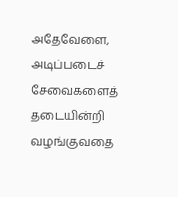அதேவேளை, அடிப்படைச் சேவைகளைத் தடையின்றி வழங்குவதை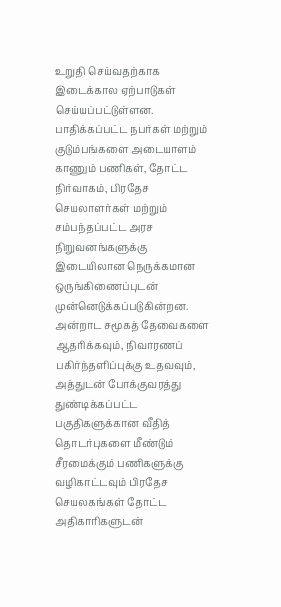உறுதி செய்வதற்காக இடைக்கால ஏற்பாடுகள் செய்யப்பட்டுள்ளன.
பாதிக்கப்பட்ட நபர்கள் மற்றும் குடும்பங்களை அடையாளம் காணும் பணிகள், தோட்ட நிர்வாகம், பிரதேச செயலாளர்கள் மற்றும் சம்பந்தப்பட்ட அரச நிறுவனங்களுக்கு இடையிலான நெருக்கமான ஒருங்கிணைப்புடன் முன்னெடுக்கப்படுகின்றன. அன்றாட சமூகத் தேவைகளை ஆதரிக்கவும், நிவாரணப் பகிர்ந்தளிப்புக்கு உதவவும், அத்துடன் போக்குவரத்து துண்டிக்கப்பட்ட பகுதிகளுக்கான வீதித் தொடர்புகளை மீண்டும் சீரமைக்கும் பணிகளுக்கு வழிகாட்டவும் பிரதேச செயலகங்கள் தோட்ட அதிகாரிகளுடன்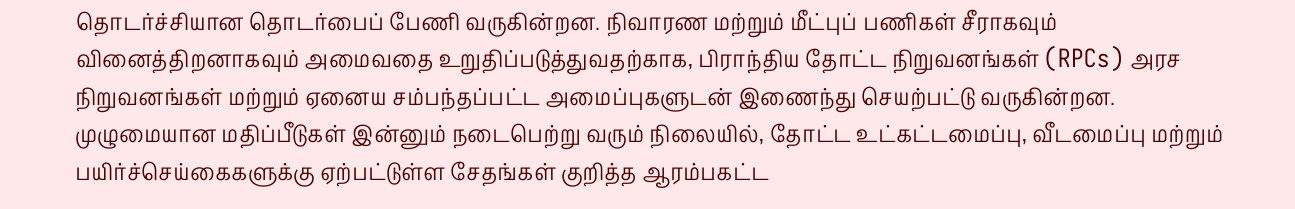தொடர்ச்சியான தொடர்பைப் பேணி வருகின்றன. நிவாரண மற்றும் மீட்புப் பணிகள் சீராகவும் வினைத்திறனாகவும் அமைவதை உறுதிப்படுத்துவதற்காக, பிராந்திய தோட்ட நிறுவனங்கள் (RPCs) அரச நிறுவனங்கள் மற்றும் ஏனைய சம்பந்தப்பட்ட அமைப்புகளுடன் இணைந்து செயற்பட்டு வருகின்றன.
முழுமையான மதிப்பீடுகள் இன்னும் நடைபெற்று வரும் நிலையில், தோட்ட உட்கட்டமைப்பு, வீடமைப்பு மற்றும் பயிர்ச்செய்கைகளுக்கு ஏற்பட்டுள்ள சேதங்கள் குறித்த ஆரம்பகட்ட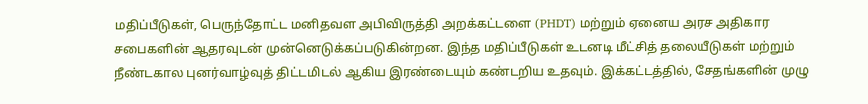மதிப்பீடுகள், பெருந்தோட்ட மனிதவள அபிவிருத்தி அறக்கட்டளை (PHDT) மற்றும் ஏனைய அரச அதிகார சபைகளின் ஆதரவுடன் முன்னெடுக்கப்படுகின்றன. இந்த மதிப்பீடுகள் உடனடி மீட்சித் தலையீடுகள் மற்றும் நீண்டகால புனர்வாழ்வுத் திட்டமிடல் ஆகிய இரண்டையும் கண்டறிய உதவும். இக்கட்டத்தில், சேதங்களின் முழு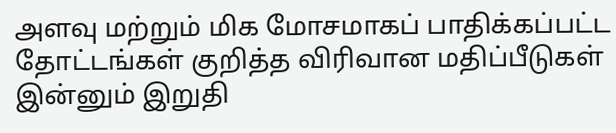அளவு மற்றும் மிக மோசமாகப் பாதிக்கப்பட்ட தோட்டங்கள் குறித்த விரிவான மதிப்பீடுகள் இன்னும் இறுதி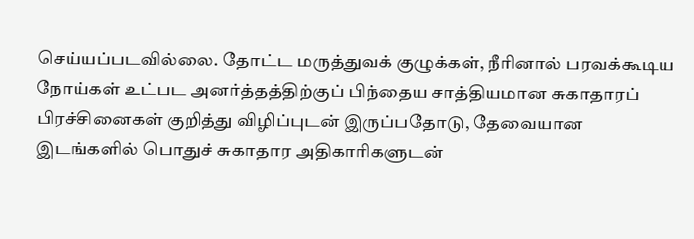செய்யப்படவில்லை. தோட்ட மருத்துவக் குழுக்கள், நீரினால் பரவக்கூடிய நோய்கள் உட்பட அனர்த்தத்திற்குப் பிந்தைய சாத்தியமான சுகாதாரப் பிரச்சினைகள் குறித்து விழிப்புடன் இருப்பதோடு, தேவையான இடங்களில் பொதுச் சுகாதார அதிகாரிகளுடன்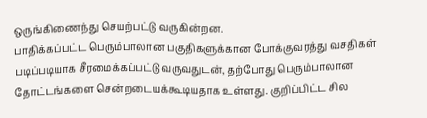ஒருங்கிணைந்து செயற்பட்டு வருகின்றன.
பாதிக்கப்பட்ட பெரும்பாலான பகுதிகளுக்கான போக்குவரத்து வசதிகள் படிப்படியாக சீரமைக்கப்பட்டு வருவதுடன், தற்போது பெரும்பாலான தோட்டங்களை சென்றடையக்கூடியதாக உள்ளது. குறிப்பிட்ட சில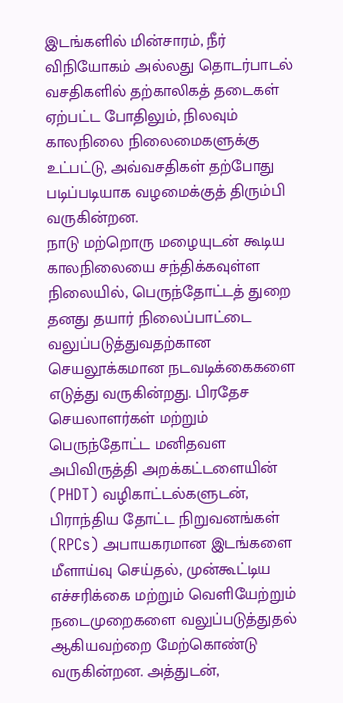இடங்களில் மின்சாரம், நீர் விநியோகம் அல்லது தொடர்பாடல் வசதிகளில் தற்காலிகத் தடைகள் ஏற்பட்ட போதிலும், நிலவும் காலநிலை நிலைமைகளுக்கு உட்பட்டு, அவ்வசதிகள் தற்போது படிப்படியாக வழமைக்குத் திரும்பி வருகின்றன.
நாடு மற்றொரு மழையுடன் கூடிய காலநிலையை சந்திக்கவுள்ள நிலையில், பெருந்தோட்டத் துறை தனது தயார் நிலைப்பாட்டை வலுப்படுத்துவதற்கான செயலூக்கமான நடவடிக்கைகளை எடுத்து வருகின்றது. பிரதேச செயலாளர்கள் மற்றும் பெருந்தோட்ட மனிதவள அபிவிருத்தி அறக்கட்டளையின் (PHDT) வழிகாட்டல்களுடன், பிராந்திய தோட்ட நிறுவனங்கள் (RPCs) அபாயகரமான இடங்களை மீளாய்வு செய்தல், முன்கூட்டிய எச்சரிக்கை மற்றும் வெளியேற்றும் நடைமுறைகளை வலுப்படுத்துதல் ஆகியவற்றை மேற்கொண்டு வருகின்றன. அத்துடன்,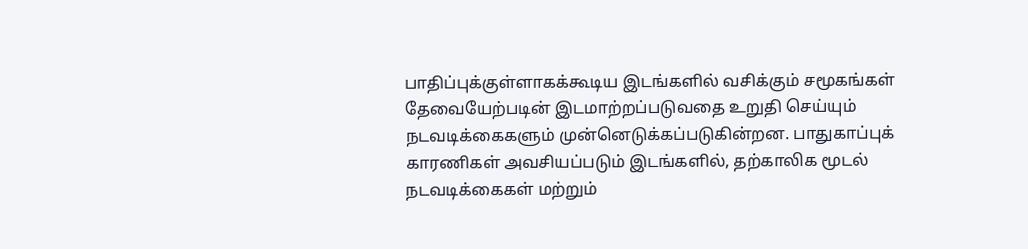பாதிப்புக்குள்ளாகக்கூடிய இடங்களில் வசிக்கும் சமூகங்கள் தேவையேற்படின் இடமாற்றப்படுவதை உறுதி செய்யும் நடவடிக்கைகளும் முன்னெடுக்கப்படுகின்றன. பாதுகாப்புக் காரணிகள் அவசியப்படும் இடங்களில், தற்காலிக மூடல் நடவடிக்கைகள் மற்றும்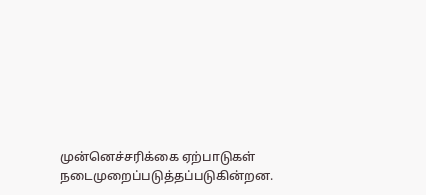முன்னெச்சரிக்கை ஏற்பாடுகள் நடைமுறைப்படுத்தப்படுகின்றன.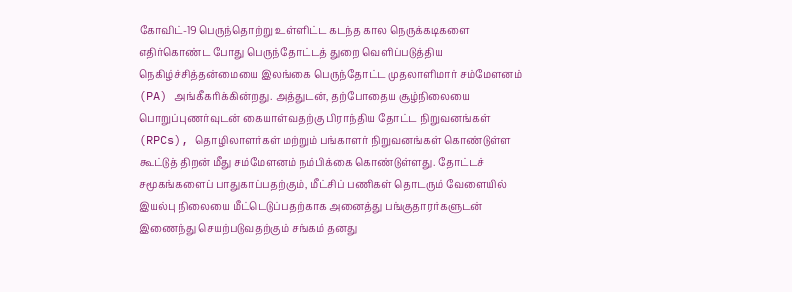கோவிட்-19 பெருந்தொற்று உள்ளிட்ட கடந்த கால நெருக்கடிகளை எதிர்கொண்ட போது பெருந்தோட்டத் துறை வெளிப்படுத்திய நெகிழ்ச்சித்தன்மையை இலங்கை பெருந்தோட்ட முதலாளிமார் சம்மேளனம் (PA) அங்கீகரிக்கின்றது. அத்துடன், தற்போதைய சூழ்நிலையை பொறுப்புணர்வுடன் கையாள்வதற்கு பிராந்திய தோட்ட நிறுவனங்கள் (RPCs), தொழிலாளர்கள் மற்றும் பங்காளர் நிறுவனங்கள் கொண்டுள்ள கூட்டுத் திறன் மீது சம்மேளனம் நம்பிக்கை கொண்டுள்ளது. தோட்டச் சமூகங்களைப் பாதுகாப்பதற்கும், மீட்சிப் பணிகள் தொடரும் வேளையில் இயல்பு நிலையை மீட்டெடுப்பதற்காக அனைத்து பங்குதாரர்களுடன் இணைந்து செயற்படுவதற்கும் சங்கம் தனது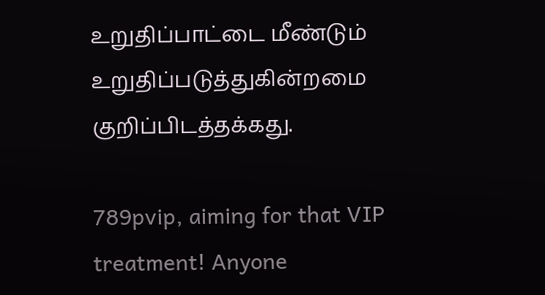உறுதிப்பாட்டை மீண்டும் உறுதிப்படுத்துகின்றமை குறிப்பிடத்தக்கது.

789pvip, aiming for that VIP treatment! Anyone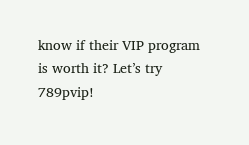know if their VIP program is worth it? Let’s try 789pvip!